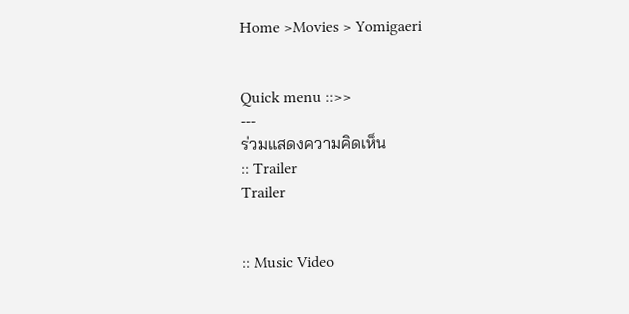Home >Movies > Yomigaeri


Quick menu ::>>
---
ร่วมแสดงความคิดเห็น
:: Trailer
Trailer


:: Music Video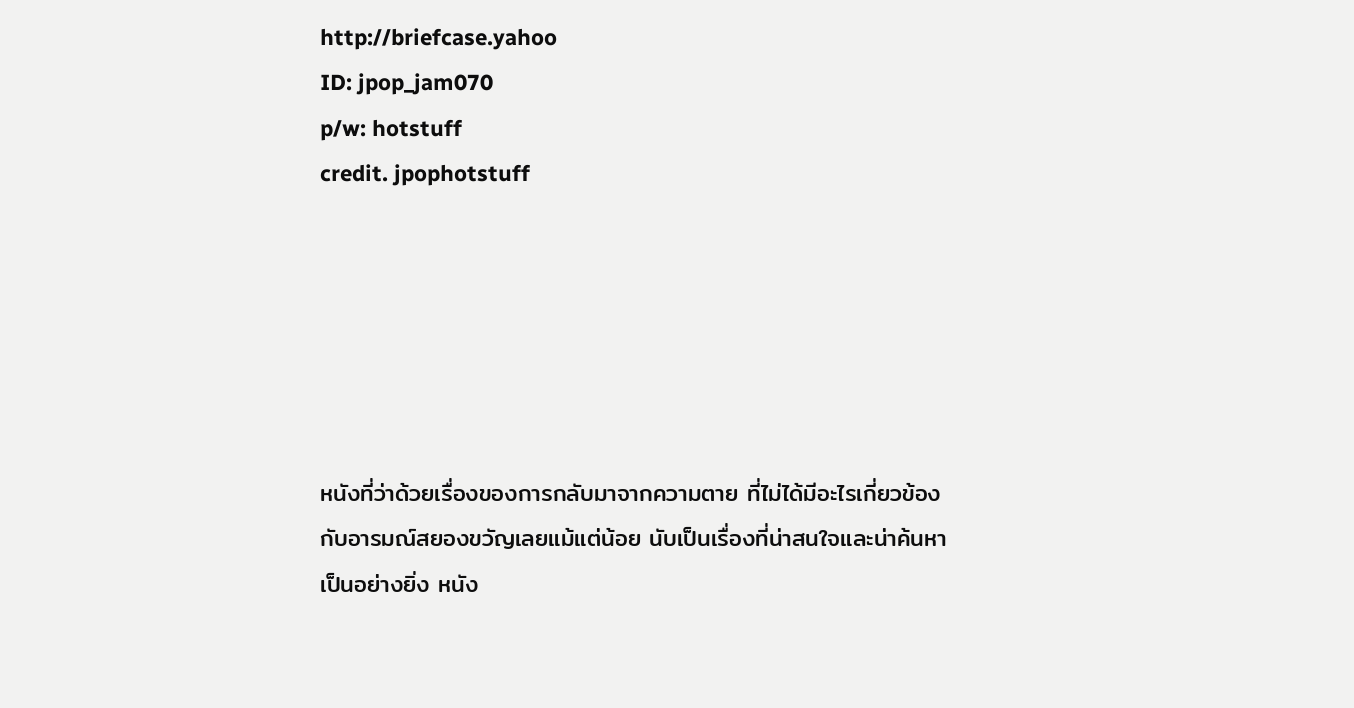http://briefcase.yahoo
ID: jpop_jam070
p/w: hotstuff
credit. jpophotstuff






หนังที่ว่าด้วยเรื่องของการกลับมาจากความตาย ที่ไม่ได้มีอะไรเกี่ยวข้องกับอารมณ์สยองขวัญเลยแม้แต่น้อย นับเป็นเรื่องที่น่าสนใจและน่าค้นหาเป็นอย่างยิ่ง หนัง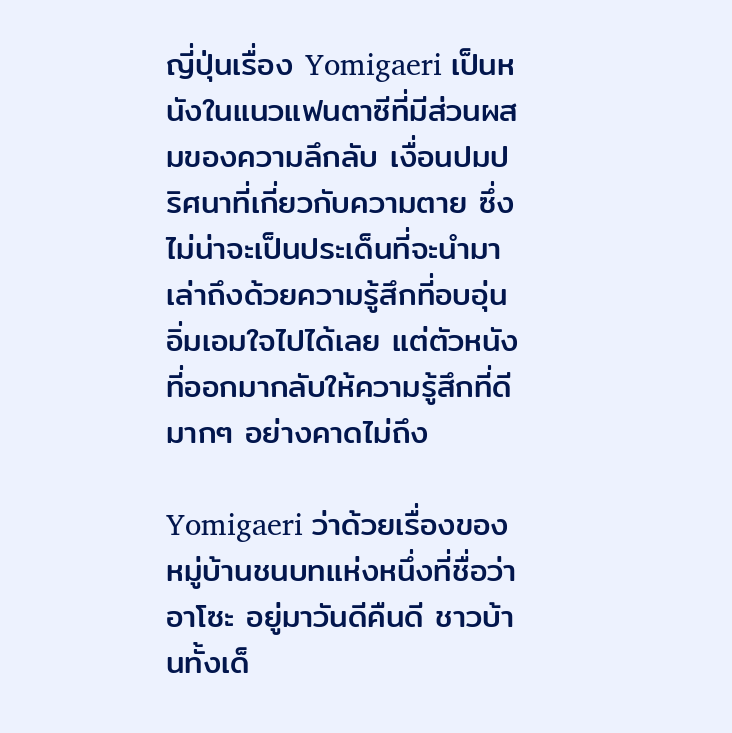ญี่ปุ่นเรื่อง Yomigaeri เป็นหนังในแนวแฟนตาซีที่มีส่วนผสมของความลึกลับ เงื่อนปมปริศนาที่เกี่ยวกับความตาย ซึ่งไม่น่าจะเป็นประเด็นที่จะนำมาเล่าถึงด้วยความรู้สึกที่อบอุ่น อิ่มเอมใจไปได้เลย แต่ตัวหนังที่ออกมากลับให้ความรู้สึกที่ดีมากๆ อย่างคาดไม่ถึง

Yomigaeri ว่าด้วยเรื่องของหมู่บ้านชนบทแห่งหนึ่งที่ชื่อว่า อาโซะ อยู่มาวันดีคืนดี ชาวบ้านทั้งเด็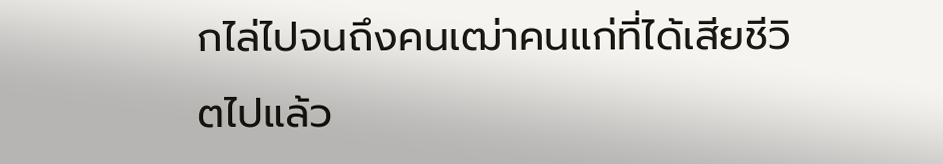กไล่ไปจนถึงคนเฒ่าคนแก่ที่ได้เสียชีวิตไปแล้ว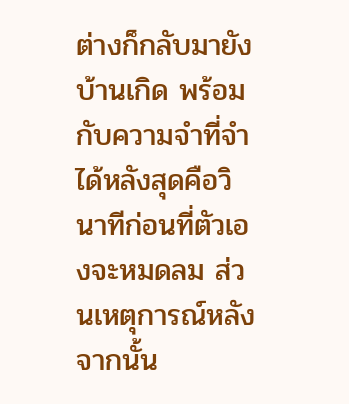ต่างก็กลับมายังบ้านเกิด พร้อมกับความจำที่จำได้หลังสุดคือวินาทีก่อนที่ตัวเองจะหมดลม ส่วนเหตุการณ์หลังจากนั้น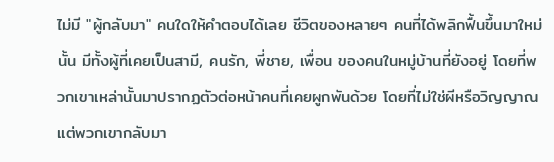ไม่มี "ผู้กลับมา" คนใดให้คำตอบได้เลย ชีวิตของหลายๆ คนที่ได้พลิกฟื้นขึ้นมาใหม่นั้น มีทั้งผู้ที่เคยเป็นสามี, คนรัก, พี่ชาย, เพื่อน ของคนในหมู่บ้านที่ยังอยู่ โดยที่พวกเขาเหล่านั้นมาปรากฏตัวต่อหน้าคนที่เคยผูกพันด้วย โดยที่ไม่ใช่ผีหรือวิญญาณ แต่พวกเขากลับมา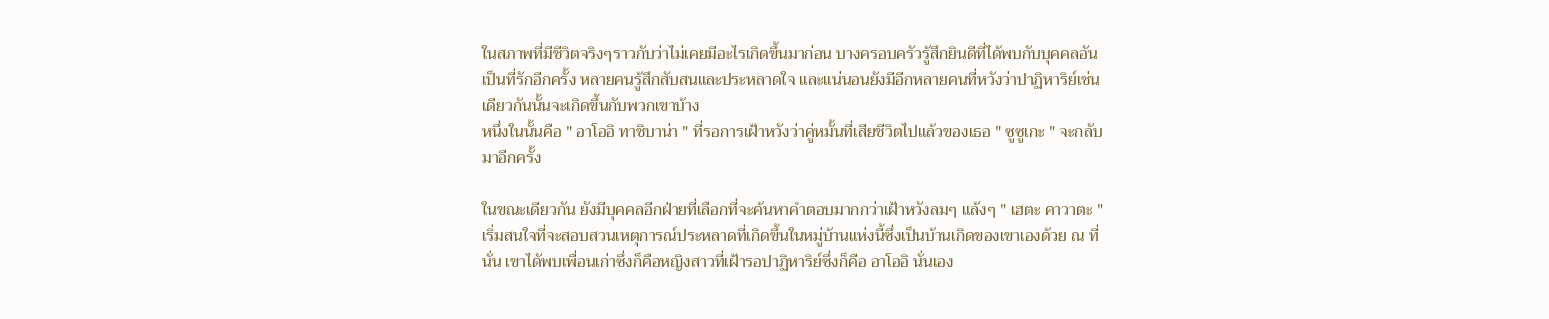ในสภาพที่มีชีวิตจริงๆราวกับว่าไม่เคยมีอะไรเกิดขึ้นมาก่อน บางครอบครัวรู้สึกยินดีที่ได้พบกับบุคคลอันเป็นที่รักอีกครั้ง หลายคนรู้สึกสับสนและประหลาดใจ และแน่นอนยังมีอีกหลายคนที่หวังว่าปาฏิหาริย์เช่นเดียวกันนั้นจะเกิดขึ้นกับพวกเขาบ้าง
หนึ่งในนั้นคือ " อาโออิ ทาชิบาน่า " ที่รอการเฝ้าหวังว่าคู่หมั้นที่เสียชีวิตไปแล้วของเธอ " ซูซูเกะ " จะกลับมาอีกครั้ง

ในขณะเดียวกัน ยังมีบุคคลอีกฝ่ายที่เลือกที่จะค้นหาคำตอบมากกว่าเฝ้าหวังลมๆ แล้งๆ " เฮตะ คาวาตะ " เริ่มสนใจที่จะสอบสวนเหตุการณ์ประหลาดที่เกิดขึ้นในหมู่บ้านแห่งนี้ซึ่งเป็นบ้านเกิดของเขาเองด้วย ณ ที่นั่น เขาไดัพบเพื่อนเก่าซึ่งก็คือหญิงสาวที่เฝ้ารอปาฏิหาริย์ซึ่งก็คือ อาโออิ นั่นเอง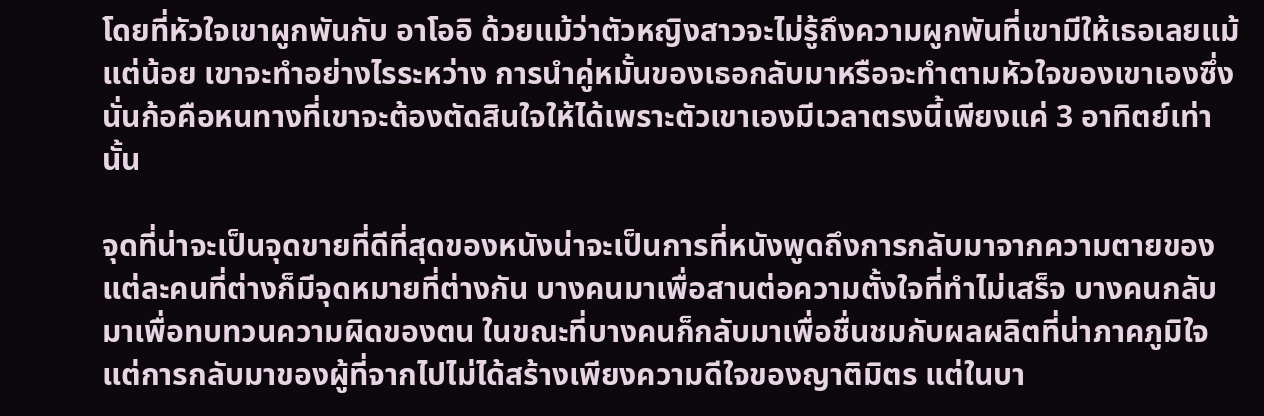โดยที่หัวใจเขาผูกพันกับ อาโออิ ด้วยแม้ว่าตัวหญิงสาวจะไม่รู้ถึงความผูกพันที่เขามีให้เธอเลยแม้แต่น้อย เขาจะทำอย่างไรระหว่าง การนำคู่หมั้นของเธอกลับมาหรือจะทำตามหัวใจของเขาเองซึ่งนั่นก้อคือหนทางที่เขาจะต้องตัดสินใจให้ได้เพราะตัวเขาเองมีเวลาตรงนี้เพียงแค่ 3 อาทิตย์เท่านั้น

จุดที่น่าจะเป็นจุดขายที่ดีที่สุดของหนังน่าจะเป็นการที่หนังพูดถึงการกลับมาจากความตายของแต่ละคนที่ต่างก็มีจุดหมายที่ต่างกัน บางคนมาเพื่อสานต่อความตั้งใจที่ทำไม่เสร็จ บางคนกลับมาเพื่อทบทวนความผิดของตน ในขณะที่บางคนก็กลับมาเพื่อชื่นชมกับผลผลิตที่น่าภาคภูมิใจ แต่การกลับมาของผู้ที่จากไปไม่ได้สร้างเพียงความดีใจของญาติมิตร แต่ในบา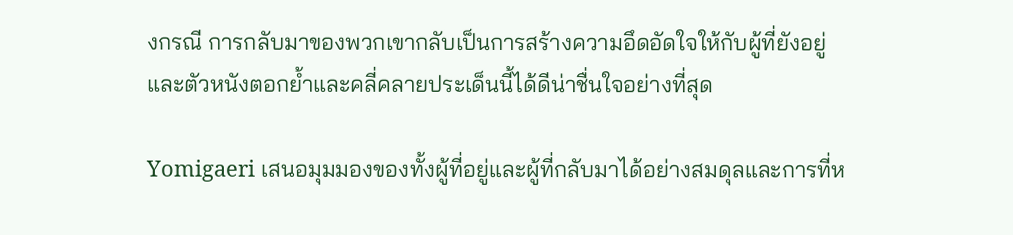งกรณี การกลับมาของพวกเขากลับเป็นการสร้างความอึดอัดใจให้กับผู้ที่ยังอยู่
และตัวหนังตอกย้ำและคลี่คลายประเด็นนี้ได้ดีน่าชื่นใจอย่างที่สุด

Yomigaeri เสนอมุมมองของทั้งผู้ที่อยู่และผู้ที่กลับมาได้อย่างสมดุลและการที่ห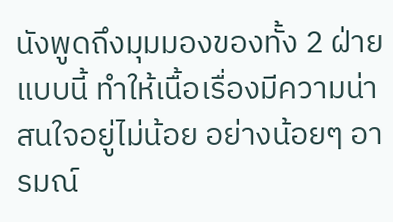นังพูดถึงมุมมองของทั้ง 2 ฝ่ายแบบนี้ ทำให้เนื้อเรื่องมีความน่าสนใจอยู่ไม่น้อย อย่างน้อยๆ อารมณ์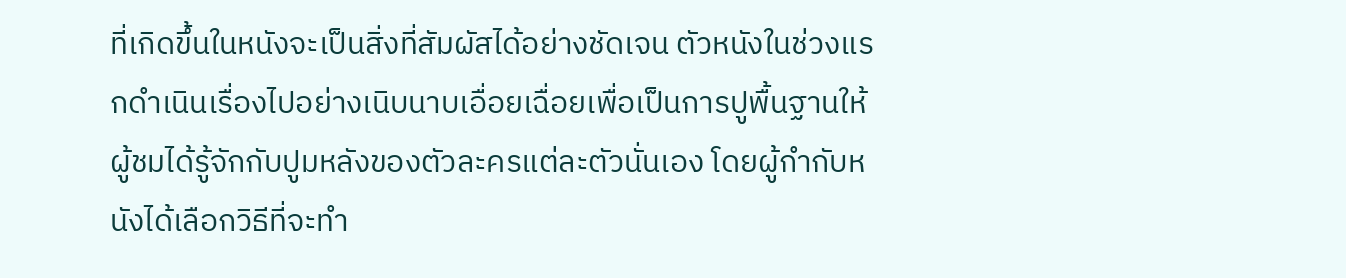ที่เกิดขึ้นในหนังจะเป็นสิ่งที่สัมผัสได้อย่างชัดเจน ตัวหนังในช่วงแรกดำเนินเรื่องไปอย่างเนิบนาบเอื่อยเฉื่อยเพื่อเป็นการปูพื้นฐานให้ผู้ชมได้รู้จักกับปูมหลังของตัวละครแต่ละตัวนั่นเอง โดยผู้กำกับหนังได้เลือกวิธีที่จะทำ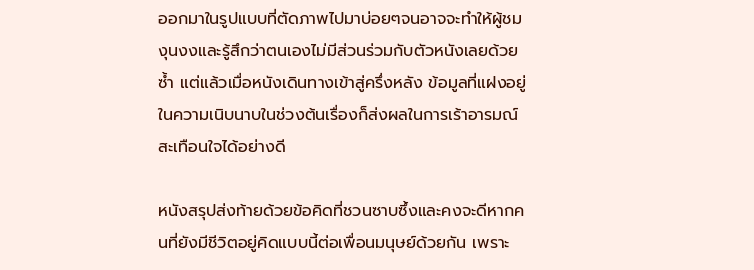ออกมาในรูปแบบที่ตัดภาพไปมาบ่อยๆจนอาจจะทำให้ผู้ชมงุนงงและรู้สึกว่าตนเองไม่มีส่วนร่วมกับตัวหนังเลยด้วยซํ้า แต่แล้วเมื่อหนังเดินทางเข้าสู่ครึ่งหลัง ข้อมูลที่แฝงอยู่ในความเนิบนาบในช่วงต้นเรื่องก็ส่งผลในการเร้าอารมณ์สะเทือนใจได้อย่างดี

หนังสรุปส่งท้ายด้วยข้อคิดที่ชวนซาบซึ้งและคงจะดีหากคนที่ยังมีชีวิตอยู่คิดแบบนี้ต่อเพื่อนมนุษย์ด้วยกัน เพราะ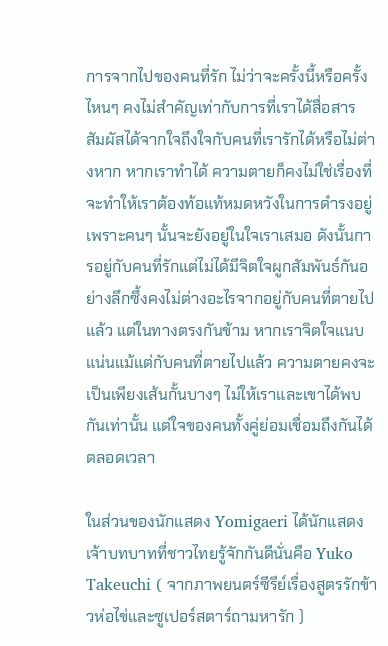การจากไปของคนที่รัก ไม่ว่าจะครั้งนี้หรือครั้งไหนๆ คงไม่สำคัญเท่ากับการที่เราได้สื่อสาร สัมผัสได้จากใจถึงใจกับคนที่เรารักได้หรือไม่ต่างหาก หากเราทำได้ ความตายก็คงไม่ใช่เรื่องที่จะทำให้เราต้องท้อแท้หมดหวังในการดำรงอยู่ เพราะคนๆ นั้นจะยังอยู่ในใจเราเสมอ ดังนั้นการอยู่กับคนที่รักแต่ไม่ได้มีจิตใจผูกสัมพันธ์กันอย่างลึกซึ้งคงไม่ต่างอะไรจากอยู่กับคนที่ตายไปแล้ว แต่ในทางตรงกันข้าม หากเราจิตใจแนบแน่นแม้แต่กับคนที่ตายไปแล้ว ความตายคงจะเป็นเพียงเส้นกั้นบางๆ ไม่ให้เราและเขาได้พบกันเท่านั้น แต่ใจของคนทั้งคู่ย่อมเชื่อมถึงกันได้ตลอดเวลา

ในส่วนของนักแสดง Yomigaeri ได้นักแสดงเจ้าบทบาทที่ชาวไทยรู้จักกันดีนั่นคือ Yuko Takeuchi ( จากภาพยนตร์ซีรีย์เรื่องสูตรรักข้าวห่อไข่และซูเปอร์สตาร์ถามหารัก )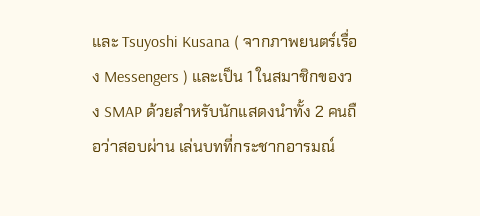และ Tsuyoshi Kusana ( จากภาพยนตร์เรื่อง Messengers ) และเป็น 1 ในสมาชิกของวง SMAP ด้วยสำหรับนักแสดงนำทั้ง 2 คนถือว่าสอบผ่าน เล่นบทที่กระชากอารมณ์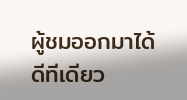ผู้ชมออกมาได้ดีทีเดียว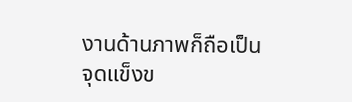งานด้านภาพก็ถือเป็นจุดแข็งข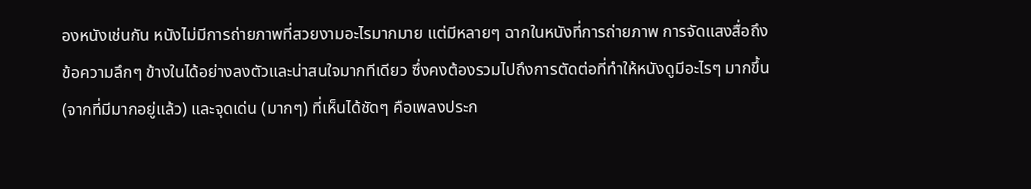องหนังเช่นกัน หนังไม่มีการถ่ายภาพที่สวยงามอะไรมากมาย แต่มีหลายๆ ฉากในหนังที่การถ่ายภาพ การจัดแสงสื่อถึงข้อความลึกๆ ข้างในได้อย่างลงตัวและน่าสนใจมากทีเดียว ซึ่งคงต้องรวมไปถึงการตัดต่อที่ทำให้หนังดูมีอะไรๆ มากขึ้น (จากที่มีมากอยู่แล้ว) และจุดเด่น (มากๆ) ที่เห็นได้ชัดๆ คือเพลงประก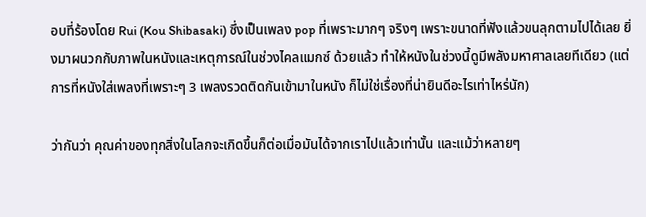อบที่ร้องโดย Rui (Kou Shibasaki) ซึ่งเป็นเพลง pop ที่เพราะมากๆ จริงๆ เพราะขนาดที่ฟังแล้วขนลุกตามไปได้เลย ยิ่งมาผนวกกับภาพในหนังและเหตุการณ์ในช่วงไคลแมกซ์ ด้วยแล้ว ทำให้หนังในช่วงนี้ดูมีพลังมหาศาลเลยทีเดียว (แต่การที่หนังใส่เพลงที่เพราะๆ 3 เพลงรวดติดกันเข้ามาในหนัง ก็ไม่ใช่เรื่องที่น่ายินดีอะไรเท่าไหร่นัก)

ว่ากันว่า คุณค่าของทุกสิ่งในโลกจะเกิดขึ้นก็ต่อเมื่อมันได้จากเราไปแล้วเท่านั้น และแม้ว่าหลายๆ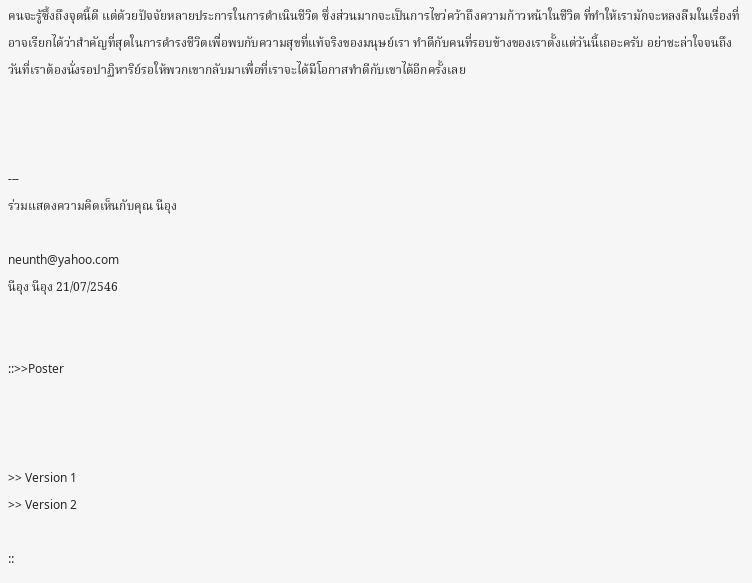คนจะรู้ซึ้งถึงจุดนี้ดี แต่ด้วยปัจจัยหลายประการในการดำเนินชีวิต ซึ่งส่วนมากจะเป็นการไขว่คว้าถึงความก้าวหน้าในชีวิต ที่ทำให้เรามักจะหลงลืมในเรื่องที่อาจเรียกได้ว่าสำคัญที่สุดในการดำรงชีวิตเพื่อพบกับความสุขที่แท้จริงของมนุษย์เรา ทำดีกับคนที่รอบข้างของเราตั้งแต่วันนี้เถอะครับ อย่าชะล่าใจจนถึงวันที่เราต้องนั่งรอปาฏิหาริย์รอให้พวกเขากลับมาเพื่อที่เราจะได้มีโอกาสทำดีกับเขาได้อีกครั้งเลย



---
ร่วมแสดงความคิดเห็นกับคุณ นีอุง

neunth@yahoo.com
นีอุง นีอุง 21/07/2546


::>>Poster



>> Version 1
>> Version 2

::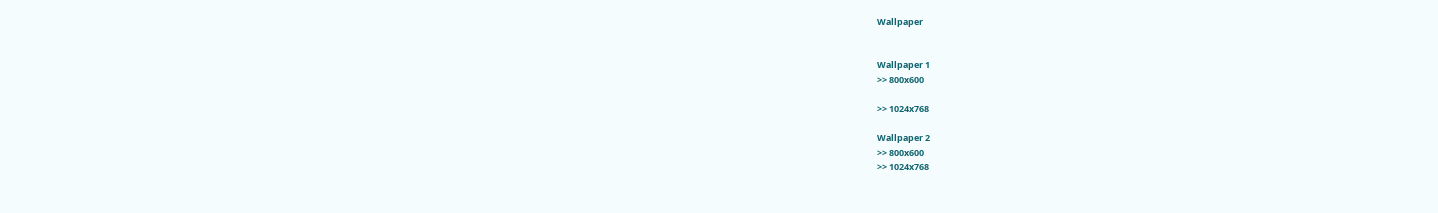Wallpaper


Wallpaper 1
>> 800x600

>> 1024x768

Wallpaper 2
>> 800x600
>> 1024x768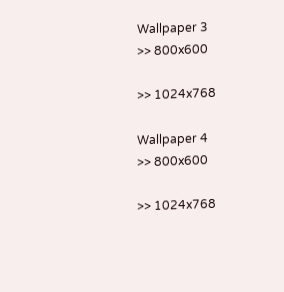Wallpaper 3
>> 800x600

>> 1024x768

Wallpaper 4
>> 800x600

>> 1024x768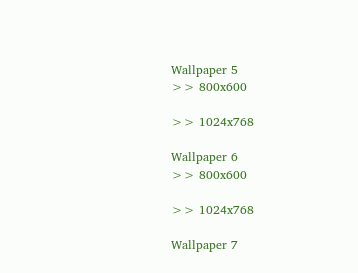Wallpaper 5
>> 800x600

>> 1024x768

Wallpaper 6
>> 800x600

>> 1024x768

Wallpaper 7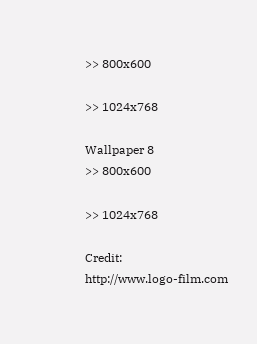>> 800x600

>> 1024x768

Wallpaper 8
>> 800x600

>> 1024x768

Credit:
http://www.logo-film.com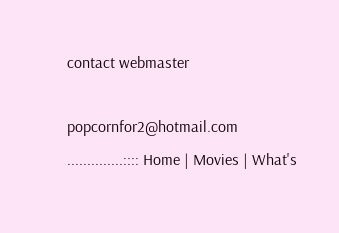contact webmaster

popcornfor2@hotmail.com
..............:::: Home | Movies | What's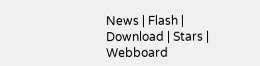News | Flash | Download | Stars | Webboard